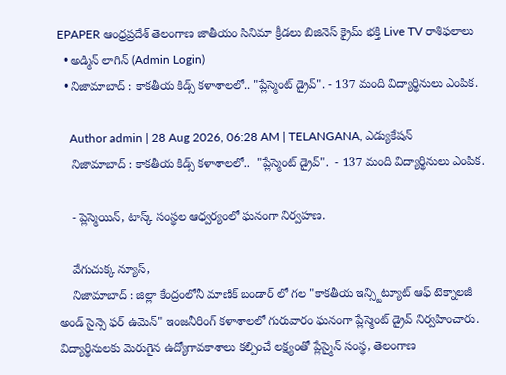EPAPER ఆంధ్రప్రదేశ్ తెలంగాణ జాతీయం సినిమా క్రీడలు బిజినెస్ క్రైమ్ భక్తి Live TV రాశిఫలాలు
  • అడ్మిన్ లాగిన్ (Admin Login)
  • నిజామాబాద్ : కాకతీయ కిడ్స్ కళాశాలలో.. "ప్లేస్మెంట్ డ్రైవ్". - 137 మంది విద్యార్థినులు ఎంపిక.

    Author admin | 28 Aug 2026, 06:28 AM | TELANGANA, ఎడ్యుకేషన్
    నిజామాబాద్ : కాకతీయ కిడ్స్ కళాశాలలో..  "ప్లేస్మెంట్ డ్రైవ్".  - 137 మంది విద్యార్థినులు ఎంపిక.

    - ప్లెస్మెయిన్, టాస్క్ సంస్థల ఆధ్వర్యంలో ఘనంగా నిర్వహణ.

    వేగుచుక్క న్యూస్,
    నిజామాబాద్ : జిల్లా కేంద్రంలోనీ మాణిక్ బండార్ లో గల "కాకతీయ ఇన్స్టిట్యూట్ ఆఫ్ టెక్నాలజీ అండ్ సైన్సె ఫర్ ఉమెన్" ఇంజనీరింగ్ కళాశాలలో గురువారం ఘనంగా ప్లేస్మెంట్ డ్రైవ్ నిర్వహించారు. విద్యార్థినులకు మెరుగైన ఉద్యోగావకాశాలు కల్పించే లక్ష్యంతో ప్లేస్మైన్ సంస్థ, తెలంగాణ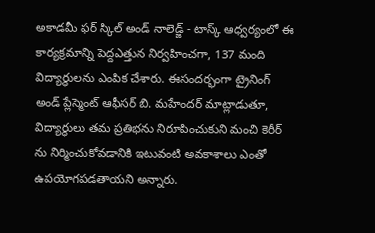అకాడమీ ఫర్ స్కిల్ అండ్ నాలెడ్జ్ - టాస్క్ ఆధ్వర్యంలో ఈ కార్యక్రమాన్ని పెద్దఎత్తున నిర్వహించగా, 137 మంది విద్యార్థులను ఎంపిక చేశారు. ఈసందర్భంగా ట్రైనింగ్ అండ్ ప్లేస్మెంట్ ఆఫీసర్ బి. మహేందర్ మాట్లాడుతూ, విద్యార్థులు తమ ప్రతిభను నిరూపించుకుని మంచి కెరీర్ ను నిర్మించుకోవడానికి ఇటువంటి అవకాశాలు ఎంతో ఉపయోగపడతాయని అన్నారు.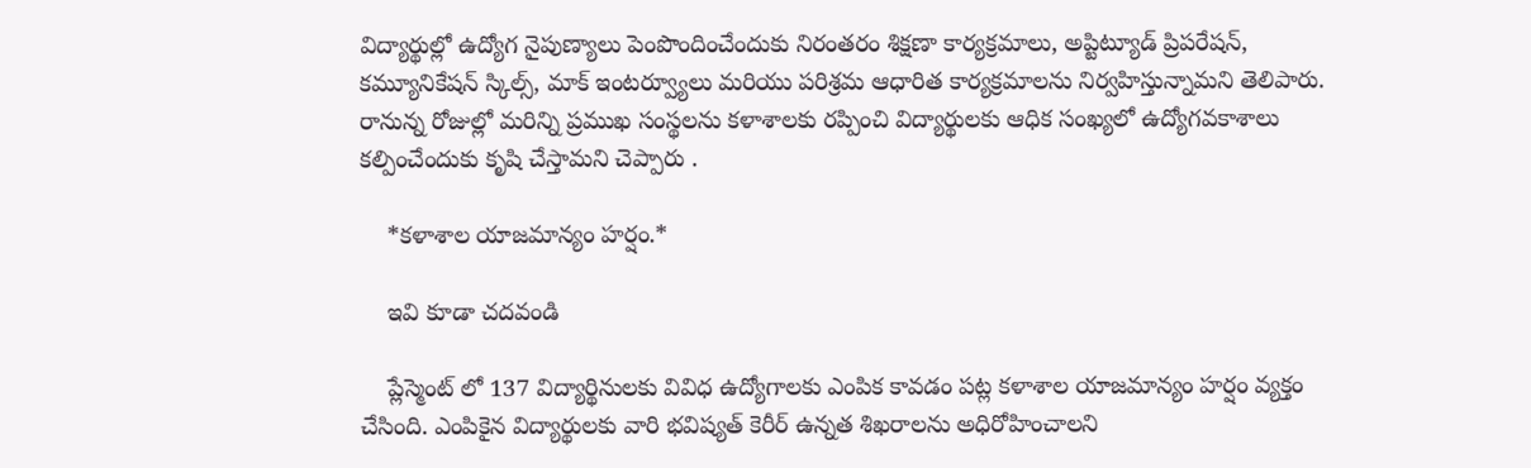విద్యార్థుల్లో ఉద్యోగ నైపుణ్యాలు పెంపొందించేందుకు నిరంతరం శిక్షణా కార్యక్రమాలు, అప్టిట్యూడ్ ప్రిపరేషన్, కమ్యూనికేషన్ స్కిల్స్, మాక్ ఇంటర్వ్యూలు మరియు పరిశ్రమ ఆధారిత కార్యక్రమాలను నిర్వహిస్తున్నామని తెలిపారు. రానున్న రోజుల్లో మరిన్ని ప్రముఖ సంస్థలను కళాశాలకు రప్పించి విద్యార్థులకు ఆధిక సంఖ్యలో ఉద్యోగవకాశాలు కల్పించేందుకు కృషి చేస్తామని చెప్పారు .

    *కళాశాల యాజమాన్యం హర్షం.*

    ఇవి కూడా చదవండి

    ప్లేస్మెంట్ లో 137 విద్యార్థినులకు వివిధ ఉద్యోగాలకు ఎంపిక కావడం పట్ల కళాశాల యాజమాన్యం హర్షం వ్యక్తం చేసింది. ఎంపికైన విద్యార్థులకు వారి భవిష్యత్ కెరీర్ ఉన్నత శిఖరాలను అధిరోహించాలని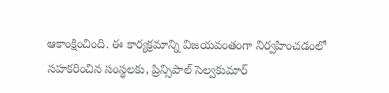ఆకాంక్షించింది. ఈ కార్యక్రమాన్ని విజయవంతంగా నిర్వహించడంలో సహకరించిన సంస్థలకు, ప్రిన్సిపాల్ సెల్వకుమార్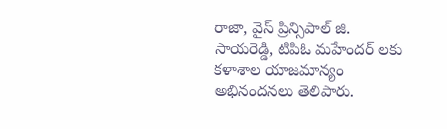రాజా, వైస్ ప్రిన్సిపాల్ జి. సాయరెడ్డి, టిపిఓ మహేందర్ లకు కళాశాల యాజమాన్యం అభినందనలు తెలిపారు.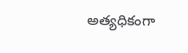అత్యధికంగా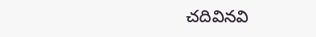చదివినవి